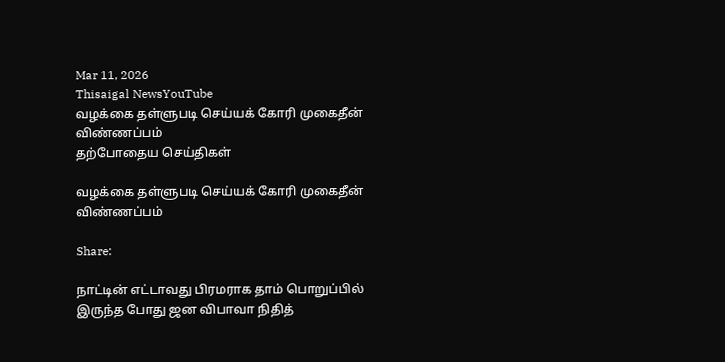Mar 11, 2026
Thisaigal NewsYouTube
வழக்கை தள்ளுபடி செய்யக் கோரி முகைதீன் விண்ணப்பம்
தற்போதைய செய்திகள்

வழக்கை தள்ளுபடி செய்யக் கோரி முகைதீன் விண்ணப்பம்

Share:

நாட்டின் எட்டாவது பிரமராக தாம் பொறுப்பில் இருந்த போது ஜன விபாவா நிதித்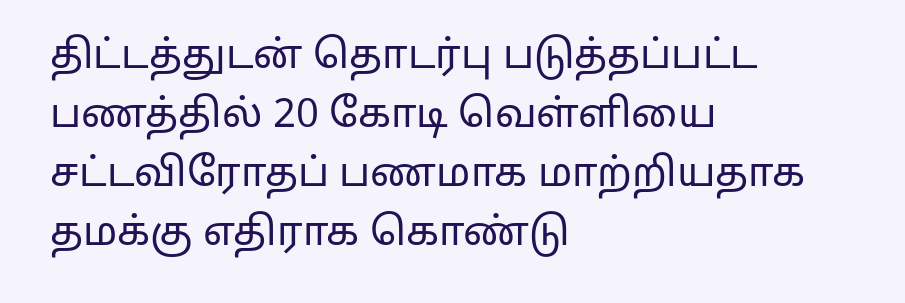திட்டத்துடன் தொடர்பு படுத்தப்பட்ட பணத்தில் 20 கோடி வெள்ளியை சட்டவிரோதப் பணமாக மாற்றியதாக தமக்கு எதிராக கொண்டு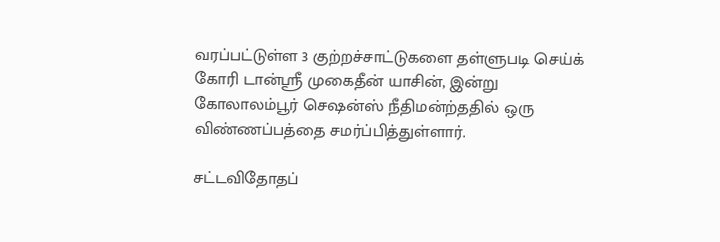வரப்பட்டுள்ள 3 குற்றச்சாட்டுகளை தள்ளுபடி செய்க் கோரி டான்ஸ்ரீ முகைதீன் யாசின், இன்று கோலாலம்பூர் செஷன்ஸ் நீதிமன்ற்ததில் ஒரு விண்ணப்பத்தை சமர்ப்பித்துள்ளார்.

சட்டவிதோதப்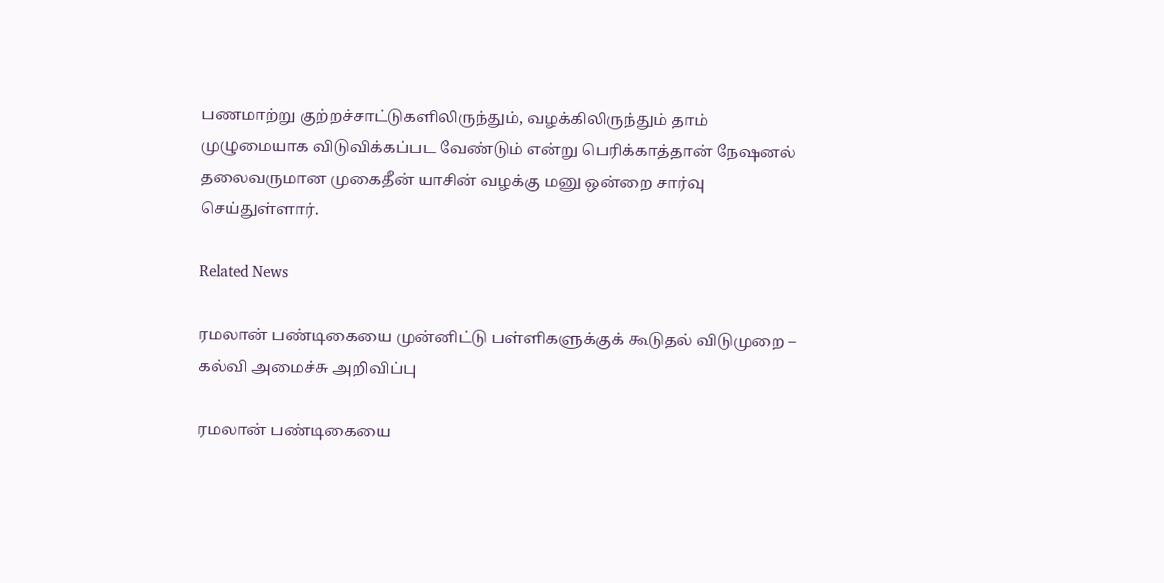பணமாற்று குற்றச்சாட்டுகளிலிருந்தும், வழக்கிலிருந்தும் தாம் முழுமையாக விடுவிக்கப்பட வேண்டும் என்று பெரிக்காத்தான் நேஷனல் தலைவருமான முகைதீன் யாசின் வழக்கு மனு ஒன்றை சார்வு செய்துள்ளார்.

Related News

ரமலான் பண்டிகையை முன்னிட்டு பள்ளிகளுக்குக் கூடுதல் விடுமுறை – கல்வி அமைச்சு அறிவிப்பு

ரமலான் பண்டிகையை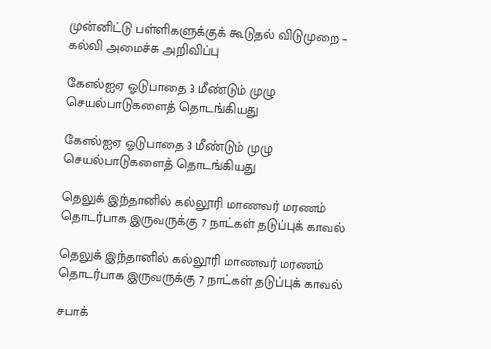முன்னிட்டு பள்ளிகளுக்குக் கூடுதல் விடுமுறை – கல்வி அமைச்சு அறிவிப்பு

கேஎல்ஐஏ ஓடுபாதை 3 மீண்டும் முழு செயல்பாடுகளைத் தொடங்கியது

கேஎல்ஐஏ ஓடுபாதை 3 மீண்டும் முழு செயல்பாடுகளைத் தொடங்கியது

தெலுக் இந்தானில் கல்லூரி மாணவர் மரணம் தொடர்பாக இருவருக்கு 7 நாட்கள் தடுப்புக் காவல்

தெலுக் இந்தானில் கல்லூரி மாணவர் மரணம் தொடர்பாக இருவருக்கு 7 நாட்கள் தடுப்புக் காவல்

சபாக்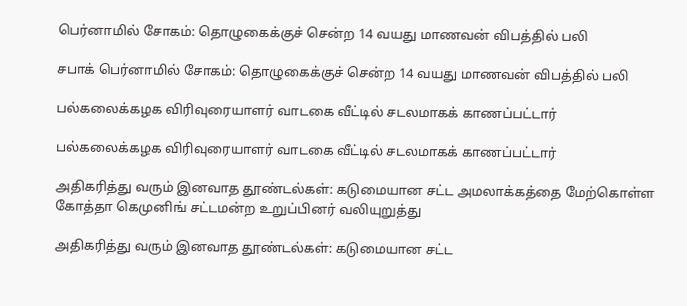பெர்னாமில் சோகம்: தொழுகைக்குச் சென்ற 14 வயது மாணவன் விபத்தில் பலி

சபாக் பெர்னாமில் சோகம்: தொழுகைக்குச் சென்ற 14 வயது மாணவன் விபத்தில் பலி

பல்கலைக்கழக விரிவுரையாளர் வாடகை வீட்டில் சடலமாகக் காணப்பட்டார்

பல்கலைக்கழக விரிவுரையாளர் வாடகை வீட்டில் சடலமாகக் காணப்பட்டார்

அதிகரித்து வரும் இனவாத தூண்டல்கள்: கடுமையான சட்ட அமலாக்கத்தை மேற்கொள்ள கோத்தா கெமுனிங் சட்டமன்ற உறுப்பினர் வலியுறுத்து

அதிகரித்து வரும் இனவாத தூண்டல்கள்: கடுமையான சட்ட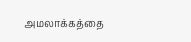அமலாக்கத்தை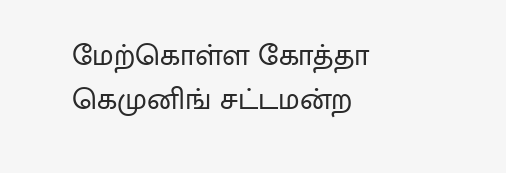மேற்கொள்ள கோத்தா கெமுனிங் சட்டமன்ற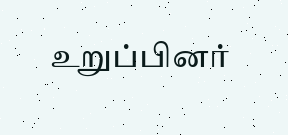உறுப்பினர்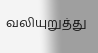வலியுறுத்து